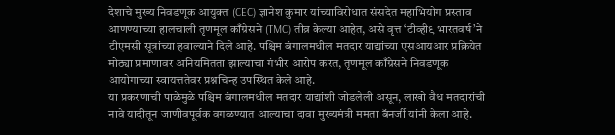देशाचे मुख्य निवडणूक आयुक्त (CEC) ज्ञानेश कुमार यांच्याविरोधात संसदेत महाभियोग प्रस्ताव आणण्याच्या हालचाली तृणमूल काँग्रेसने (TMC) तीव्र केल्या आहेत, असे वृत्त ‘टीव्ही९ भारतवर्ष’ने टीएमसी सूत्रांच्या हवाल्याने दिले आहे. पश्चिम बंगालमधील मतदार याद्यांच्या एसआयआर प्रक्रियेत मोठ्या प्रमाणावर अनियमितता झाल्याचा गंभीर आरोप करत, तृणमूल काँग्रेसने निवडणूक आयोगाच्या स्वायत्ततेवर प्रश्नचिन्ह उपस्थित केले आहे.
या प्रकरणाची पाळेमुळे पश्चिम बंगालमधील मतदार याद्यांशी जोडलेली असून, लाखो वैध मतदारांची नावे यादीतून जाणीवपूर्वक वगळण्यात आल्याचा दावा मुख्यमंत्री ममता बॅनर्जी यांनी केला आहे.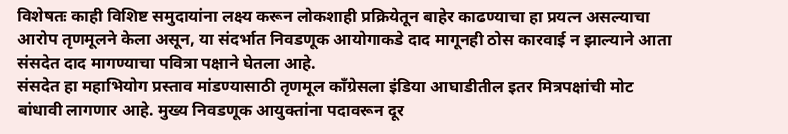विशेषतः काही विशिष्ट समुदायांना लक्ष्य करून लोकशाही प्रक्रियेतून बाहेर काढण्याचा हा प्रयत्न असल्याचा आरोप तृणमूलने केला असून, या संदर्भात निवडणूक आयोगाकडे दाद मागूनही ठोस कारवाई न झाल्याने आता संसदेत दाद मागण्याचा पवित्रा पक्षाने घेतला आहे.
संसदेत हा महाभियोग प्रस्ताव मांडण्यासाठी तृणमूल काँग्रेसला इंडिया आघाडीतील इतर मित्रपक्षांची मोट बांधावी लागणार आहे. मुख्य निवडणूक आयुक्तांना पदावरून दूर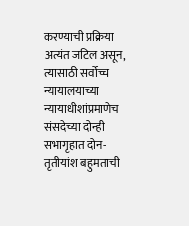करण्याची प्रक्रिया अत्यंत जटिल असून, त्यासाठी सर्वोच्च न्यायालयाच्या न्यायाधीशांप्रमाणेच संसदेच्या दोन्ही सभागृहात दोन-तृतीयांश बहुमताची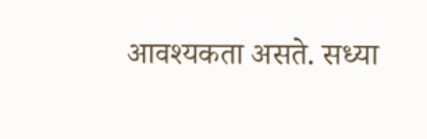आवश्यकता असते. सध्या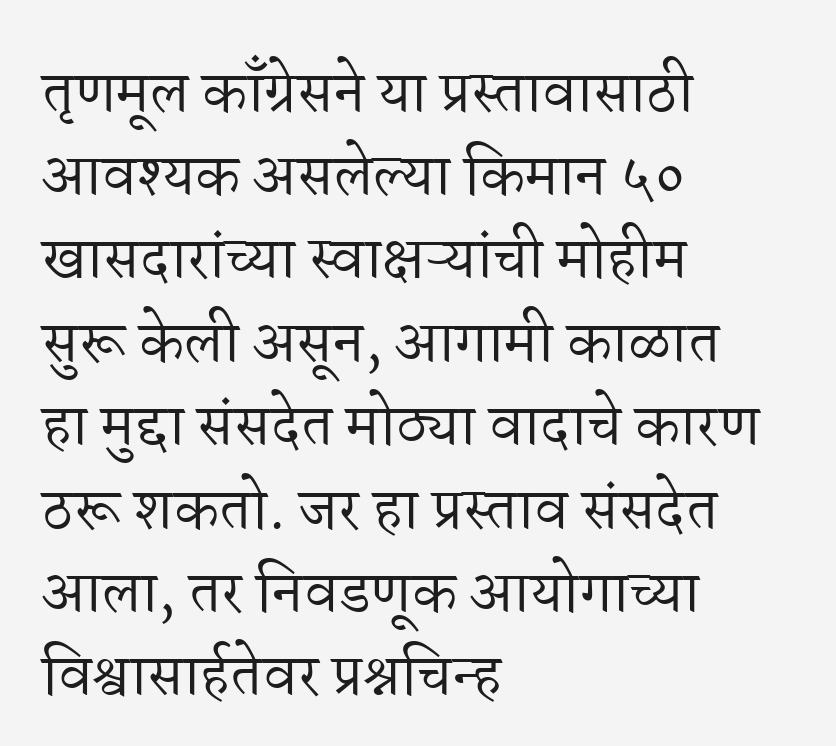तृणमूल काँग्रेसने या प्रस्तावासाठी आवश्यक असलेल्या किमान ५० खासदारांच्या स्वाक्षऱ्यांची मोहीम सुरू केली असून, आगामी काळात हा मुद्दा संसदेत मोठ्या वादाचे कारण ठरू शकतो. जर हा प्रस्ताव संसदेत आला, तर निवडणूक आयोगाच्या विश्वासार्हतेवर प्रश्नचिन्ह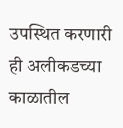उपस्थित करणारी ही अलीकडच्या काळातील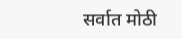सर्वात मोठी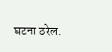घटना ठरेल.